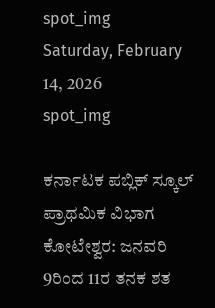spot_img
Saturday, February 14, 2026
spot_img

ಕರ್ನಾಟಕ ಪಬ್ಲಿಕ್ ಸ್ಕೂಲ್ ಪ್ರಾಥಮಿಕ ವಿಭಾಗ ಕೋಟೇಶ್ವರ: ಜನವರಿ 9ರಿಂದ 11ರ ತನಕ ಶತ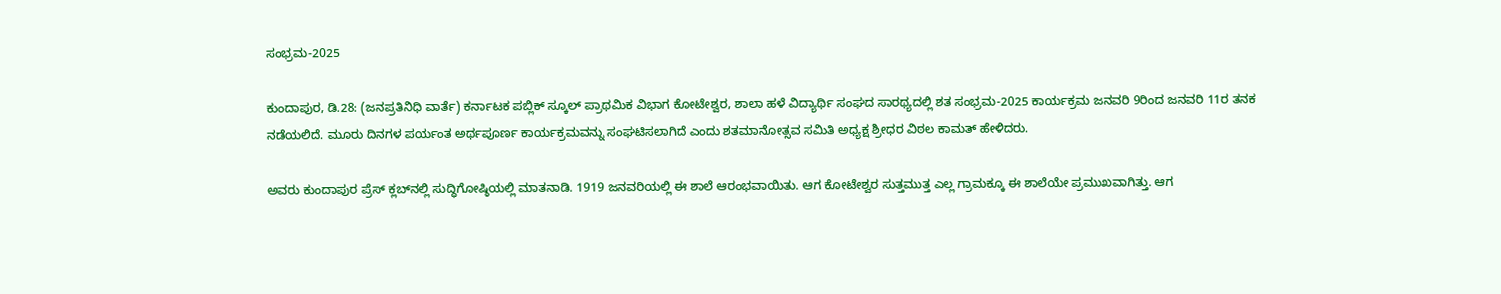ಸಂಭ್ರಮ-2025

ಕುಂದಾಪುರ, ಡಿ.28: (ಜನಪ್ರತಿನಿಧಿ ವಾರ್ತೆ) ಕರ್ನಾಟಕ ಪಬ್ಲಿಕ್ ಸ್ಕೂಲ್ ಪ್ರಾಥಮಿಕ ವಿಭಾಗ ಕೋಟೇಶ್ವರ, ಶಾಲಾ ಹಳೆ ವಿದ್ಯಾರ್ಥಿ ಸಂಘದ ಸಾರಥ್ಯದಲ್ಲಿ ಶತ ಸಂಭ್ರಮ-2025 ಕಾರ್ಯಕ್ರಮ ಜನವರಿ 9ರಿಂದ ಜನವರಿ 11ರ ತನಕ ನಡೆಯಲಿದೆ. ಮೂರು ದಿನಗಳ ಪರ್ಯಂತ ಅರ್ಥಪೂರ್ಣ ಕಾರ್ಯಕ್ರಮವನ್ನು ಸಂಘಟಿಸಲಾಗಿದೆ ಎಂದು ಶತಮಾನೋತ್ಸವ ಸಮಿತಿ ಅಧ್ಯಕ್ಷ ಶ್ರೀಧರ ವಿಠಲ ಕಾಮತ್ ಹೇಳಿದರು.

ಅವರು ಕುಂದಾಪುರ ಪ್ರೆಸ್ ಕ್ಲಬ್‌ನಲ್ಲಿ ಸುದ್ಧಿಗೋಷ್ಠಿಯಲ್ಲಿ ಮಾತನಾಡಿ. 1919 ಜನವರಿಯಲ್ಲಿ ಈ ಶಾಲೆ ಆರಂಭವಾಯಿತು. ಆಗ ಕೋಟೇಶ್ವರ ಸುತ್ತಮುತ್ತ ಎಲ್ಲ ಗ್ರಾಮಕ್ಕೂ ಈ ಶಾಲೆಯೇ ಪ್ರಮುಖವಾಗಿತ್ತು. ಆಗ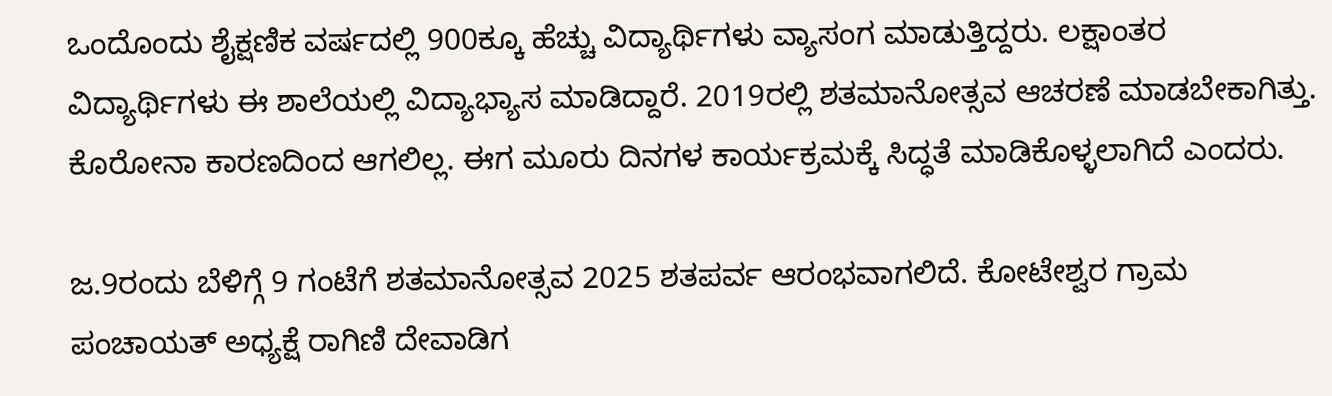ಒಂದೊಂದು ಶೈಕ್ಷಣಿಕ ವರ್ಷದಲ್ಲಿ 900ಕ್ಕೂ ಹೆಚ್ಚು ವಿದ್ಯಾರ್ಥಿಗಳು ವ್ಯಾಸಂಗ ಮಾಡುತ್ತಿದ್ದರು. ಲಕ್ಷಾಂತರ ವಿದ್ಯಾರ್ಥಿಗಳು ಈ ಶಾಲೆಯಲ್ಲಿ ವಿದ್ಯಾಭ್ಯಾಸ ಮಾಡಿದ್ದಾರೆ. 2019ರಲ್ಲಿ ಶತಮಾನೋತ್ಸವ ಆಚರಣೆ ಮಾಡಬೇಕಾಗಿತ್ತು. ಕೊರೋನಾ ಕಾರಣದಿಂದ ಆಗಲಿಲ್ಲ. ಈಗ ಮೂರು ದಿನಗಳ ಕಾರ್ಯಕ್ರಮಕ್ಕೆ ಸಿದ್ಧತೆ ಮಾಡಿಕೊಳ್ಳಲಾಗಿದೆ ಎಂದರು.

ಜ.9ರಂದು ಬೆಳಿಗ್ಗೆ 9 ಗಂಟೆಗೆ ಶತಮಾನೋತ್ಸವ 2025 ಶತಪರ್ವ ಆರಂಭವಾಗಲಿದೆ. ಕೋಟೇಶ್ವರ ಗ್ರಾಮ ಪಂಚಾಯತ್ ಅಧ್ಯಕ್ಷೆ ರಾಗಿಣಿ ದೇವಾಡಿಗ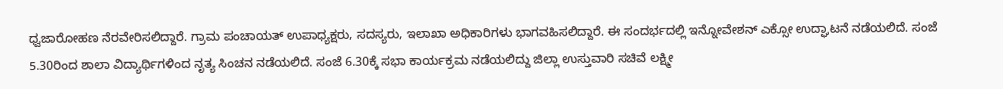ಧ್ವಜಾರೋಹಣ ನೆರವೇರಿಸಲಿದ್ದಾರೆ. ಗ್ರಾಮ ಪಂಚಾಯತ್ ಉಪಾಧ್ಯಕ್ಷರು, ಸದಸ್ಯರು, ಇಲಾಖಾ ಅಧಿಕಾರಿಗಳು ಭಾಗವಹಿಸಲಿದ್ದಾರೆ. ಈ ಸಂದರ್ಭದಲ್ಲಿ ಇನ್ನೋವೇಶನ್ ಎಕ್ಸೋ ಉದ್ಘಾಟನೆ ನಡೆಯಲಿದೆ. ಸಂಜೆ 5.30ರಿಂದ ಶಾಲಾ ವಿದ್ಯಾರ್ಥಿಗಳಿಂದ ನೃತ್ಯ ಸಿಂಚನ ನಡೆಯಲಿದೆ. ಸಂಜೆ 6.30ಕ್ಕೆ ಸಭಾ ಕಾರ್ಯಕ್ರಮ ನಡೆಯಲಿದ್ದು ಜಿಲ್ಲಾ ಉಸ್ತುವಾರಿ ಸಚಿವೆ ಲಕ್ಷ್ಮೀ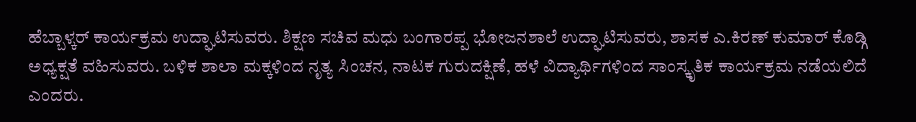ಹೆಬ್ಬಾಳ್ಕರ್ ಕಾರ್ಯಕ್ರಮ ಉದ್ಘಾಟಿಸುವರು. ಶಿಕ್ಷಣ ಸಚಿವ ಮಧು ಬಂಗಾರಪ್ಪ ಭೋಜನಶಾಲೆ ಉದ್ಘಾಟಿಸುವರು, ಶಾಸಕ ಎ.ಕಿರಣ್ ಕುಮಾರ್ ಕೊಡ್ಗಿ ಅಧ್ಯಕ್ಷತೆ ವಹಿಸುವರು. ಬಳಿಕ ಶಾಲಾ ಮಕ್ಕಳಿಂದ ನೃತ್ಯ ಸಿಂಚನ, ನಾಟಕ ಗುರುದಕ್ಷಿಣೆ, ಹಳೆ ವಿದ್ಯಾರ್ಥಿಗಳಿಂದ ಸಾಂಸ್ಕೃತಿಕ ಕಾರ್ಯಕ್ರಮ ನಡೆಯಲಿದೆ ಎಂದರು.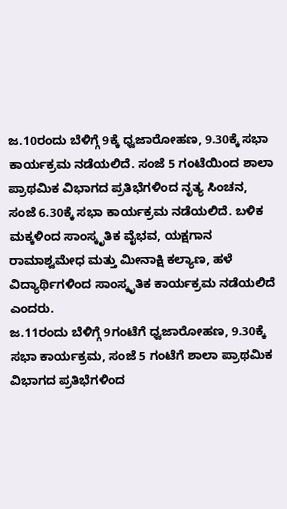ಜ.10ರಂದು ಬೆಳಿಗ್ಗೆ 9ಕ್ಕೆ ಧ್ವಜಾರೋಹಣ, 9.30ಕ್ಕೆ ಸಭಾ ಕಾರ್ಯಕ್ರಮ ನಡೆಯಲಿದೆ. ಸಂಜೆ 5 ಗಂಟೆಯಿಂದ ಶಾಲಾ ಪ್ರಾಥಮಿಕ ವಿಭಾಗದ ಪ್ರತಿಭೆಗಳಿಂದ ನೃತ್ಯ ಸಿಂಚನ, ಸಂಜೆ 6.30ಕ್ಕೆ ಸಭಾ ಕಾರ್ಯಕ್ರಮ ನಡೆಯಲಿದೆ. ಬಳಿಕ ಮಕ್ಕಳಿಂದ ಸಾಂಸ್ಕೃತಿಕ ವೈಭವ, ಯಕ್ಷಗಾನ ರಾಮಾಶ್ವಮೇಧ ಮತ್ತು ಮೀನಾಕ್ಷಿ ಕಲ್ಯಾಣ, ಹಳೆ ವಿದ್ಯಾರ್ಥಿಗಳಿಂದ ಸಾಂಸ್ಕೃತಿಕ ಕಾರ್ಯಕ್ರಮ ನಡೆಯಲಿದೆ ಎಂದರು.
ಜ.11ರಂದು ಬೆಳಿಗ್ಗೆ 9ಗಂಟೆಗೆ ಧ್ವಜಾರೋಹಣ, 9.30ಕ್ಕೆ ಸಭಾ ಕಾರ್ಯಕ್ರಮ, ಸಂಜೆ 5 ಗಂಟೆಗೆ ಶಾಲಾ ಪ್ರಾಥಮಿಕ ವಿಭಾಗದ ಪ್ರತಿಭೆಗಳಿಂದ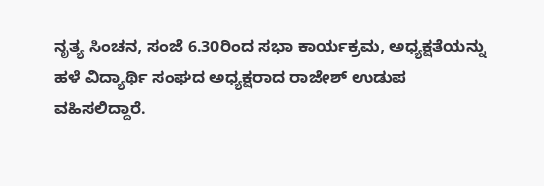ನೃತ್ಯ ಸಿಂಚನ, ಸಂಜೆ 6.30ರಿಂದ ಸಭಾ ಕಾರ್ಯಕ್ರಮ, ಅಧ್ಯಕ್ಷತೆಯನ್ನು ಹಳೆ ವಿದ್ಯಾರ್ಥಿ ಸಂಘದ ಅಧ್ಯಕ್ಷರಾದ ರಾಜೇಶ್ ಉಡುಪ ವಹಿಸಲಿದ್ದಾರೆ.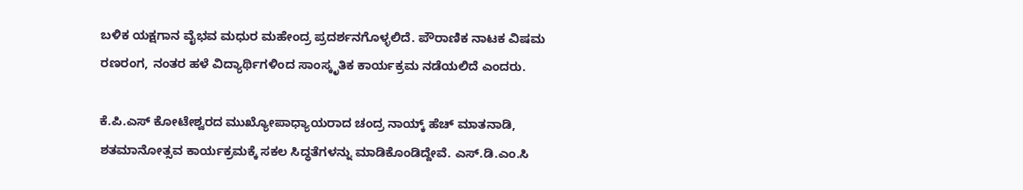ಬಳಿಕ ಯಕ್ಷಗಾನ ವೈಭವ ಮಧುರ ಮಹೇಂದ್ರ ಪ್ರದರ್ಶನಗೊಳ್ಳಲಿದೆ. ಪೌರಾಣಿಕ ನಾಟಕ ವಿಷಮ ರಣರಂಗ, ನಂತರ ಹಳೆ ವಿದ್ಯಾರ್ಥಿಗಳಿಂದ ಸಾಂಸ್ಕೃತಿಕ ಕಾರ್ಯಕ್ರಮ ನಡೆಯಲಿದೆ ಎಂದರು.

ಕೆ.ಪಿ.ಎಸ್ ಕೋಟೇಶ್ವರದ ಮುಖ್ಯೋಪಾಧ್ಯಾಯರಾದ ಚಂದ್ರ ನಾಯ್ಕ್ ಹೆಚ್ ಮಾತನಾಡಿ, ಶತಮಾನೋತ್ಸವ ಕಾರ್ಯಕ್ರಮಕ್ಕೆ ಸಕಲ ಸಿದ್ಧತೆಗಳನ್ನು ಮಾಡಿಕೊಂಡಿದ್ದೇವೆ. ಎಸ್.ಡಿ.ಎಂ.ಸಿ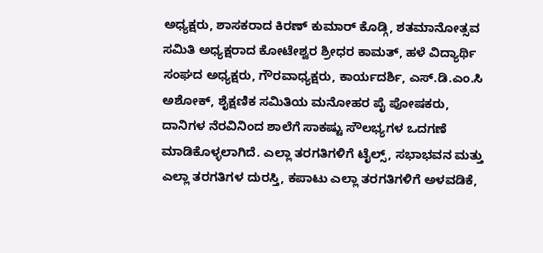ಅಧ್ಯಕ್ಷರು, ಶಾಸಕರಾದ ಕಿರಣ್ ಕುಮಾರ್ ಕೊಡ್ಗಿ, ಶತಮಾನೋತ್ಸವ ಸಮಿತಿ ಅಧ್ಯಕ್ಷರಾದ ಕೋಟೇಶ್ವರ ಶ್ರೀಧರ ಕಾಮತ್, ಹಳೆ ವಿದ್ಯಾರ್ಥಿ ಸಂಘದ ಅಧ್ಯಕ್ಷರು, ಗೌರವಾಧ್ಯಕ್ಷರು, ಕಾರ್ಯದರ್ಶಿ, ಎಸ್.ಡಿ.ಎಂ.ಸಿ ಅಶೋಕ್, ಶೈಕ್ಷಣಿಕ ಸಮಿತಿಯ ಮನೋಹರ ಪೈ ಪೋಷಕರು, ದಾನಿಗಳ ನೆರವಿನಿಂದ ಶಾಲೆಗೆ ಸಾಕಷ್ಟು ಸೌಲಭ್ಯಗಳ ಒದಗಣೆ ಮಾಡಿಕೊಳ್ಳಲಾಗಿದೆ. ಎಲ್ಲಾ ತರಗತಿಗಳಿಗೆ ಟೈಲ್ಸ್, ಸಭಾಭವನ ಮತ್ತು ಎಲ್ಲಾ ತರಗತಿಗಳ ದುರಸ್ತಿ, ಕಪಾಟು ಎಲ್ಲಾ ತರಗತಿಗಳಿಗೆ ಅಳವಡಿಕೆ,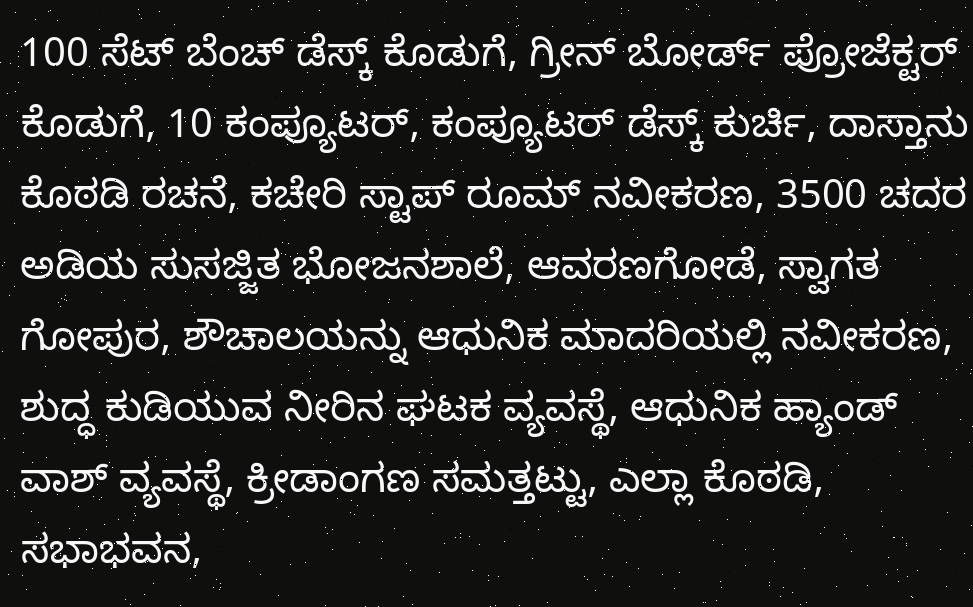100 ಸೆಟ್ ಬೆಂಚ್ ಡೆಸ್ಕ್ ಕೊಡುಗೆ, ಗ್ರೀನ್ ಬೋರ್ಡ್ ಪ್ರೋಜೆಕ್ಟರ್ ಕೊಡುಗೆ, 10 ಕಂಪ್ಯೂಟರ್, ಕಂಪ್ಯೂಟರ್ ಡೆಸ್ಕ್ ಕುರ್ಚಿ, ದಾಸ್ತಾನು ಕೊಠಡಿ ರಚನೆ, ಕಚೇರಿ ಸ್ಟಾಪ್ ರೂಮ್ ನವೀಕರಣ, 3500 ಚದರ ಅಡಿಯ ಸುಸಜ್ಜಿತ ಭೋಜನಶಾಲೆ, ಆವರಣಗೋಡೆ, ಸ್ವಾಗತ ಗೋಪುರ, ಶೌಚಾಲಯನ್ನು ಆಧುನಿಕ ಮಾದರಿಯಲ್ಲಿ ನವೀಕರಣ, ಶುದ್ಧ ಕುಡಿಯುವ ನೀರಿನ ಘಟಕ ವ್ಯವಸ್ಥೆ, ಆಧುನಿಕ ಹ್ಯಾಂಡ್ ವಾಶ್ ವ್ಯವಸ್ಥೆ, ಕ್ರೀಡಾಂಗಣ ಸಮತ್ತಟ್ಟು, ಎಲ್ಲಾ ಕೊಠಡಿ, ಸಭಾಭವನ,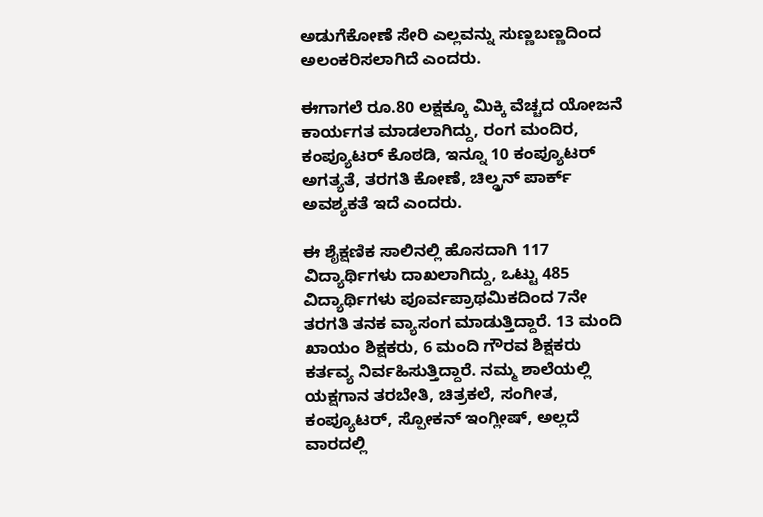ಅಡುಗೆಕೋಣೆ ಸೇರಿ ಎಲ್ಲವನ್ನು ಸುಣ್ಣಬಣ್ಣದಿಂದ ಅಲಂಕರಿಸಲಾಗಿದೆ ಎಂದರು.

ಈಗಾಗಲೆ ರೂ.80 ಲಕ್ಷಕ್ಕೂ ಮಿಕ್ಕಿ ವೆಚ್ಚದ ಯೋಜನೆ ಕಾರ್ಯಗತ ಮಾಡಲಾಗಿದ್ದು, ರಂಗ ಮಂದಿರ, ಕಂಪ್ಯೂಟರ್ ಕೊಠಡಿ, ಇನ್ನೂ 10 ಕಂಪ್ಯೂಟರ್ ಅಗತ್ಯತೆ, ತರಗತಿ ಕೋಣೆ, ಚಿಲ್ಡ್ರನ್ ಪಾರ್ಕ್ ಅವಶ್ಯಕತೆ ಇದೆ ಎಂದರು.

ಈ ಶೈಕ್ಷಣಿಕ ಸಾಲಿನಲ್ಲಿ ಹೊಸದಾಗಿ 117 ವಿದ್ಯಾರ್ಥಿಗಳು ದಾಖಲಾಗಿದ್ದು, ಒಟ್ಟು 485 ವಿದ್ಯಾರ್ಥಿಗಳು ಪೂರ್ವಪ್ರಾಥಮಿಕದಿಂದ 7ನೇ ತರಗತಿ ತನಕ ವ್ಯಾಸಂಗ ಮಾಡುತ್ತಿದ್ದಾರೆ. 13 ಮಂದಿ ಖಾಯಂ ಶಿಕ್ಷಕರು, 6 ಮಂದಿ ಗೌರವ ಶಿಕ್ಷಕರು ಕರ್ತವ್ಯ ನಿರ್ವಹಿಸುತ್ತಿದ್ದಾರೆ. ನಮ್ಮ ಶಾಲೆಯಲ್ಲಿ ಯಕ್ಷಗಾನ ತರಬೇತಿ, ಚಿತ್ರಕಲೆ, ಸಂಗೀತ, ಕಂಪ್ಯೂಟರ್, ಸ್ಪೋಕನ್ ಇಂಗ್ಲೀಷ್, ಅಲ್ಲದೆ ವಾರದಲ್ಲಿ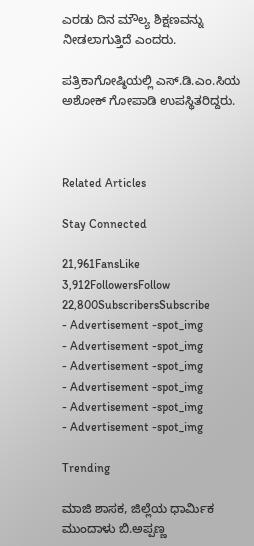ಎರಡು ದಿನ ಮೌಲ್ಯ ಶಿಕ್ಷಣವನ್ನು ನೀಡಲಾಗುತ್ತಿದೆ ಎಂದರು.

ಪತ್ರಿಕಾಗೋಷ್ಠಿಯಲ್ಲಿ ಎಸ್.ಡಿ.ಎಂ.ಸಿಯ ಅಶೋಕ್ ಗೋಪಾಡಿ ಉಪಸ್ಥಿತರಿದ್ದರು.



Related Articles

Stay Connected

21,961FansLike
3,912FollowersFollow
22,800SubscribersSubscribe
- Advertisement -spot_img
- Advertisement -spot_img
- Advertisement -spot_img
- Advertisement -spot_img
- Advertisement -spot_img
- Advertisement -spot_img

Trending

ಮಾಜಿ ಶಾಸಕ, ಜಿಲ್ಲೆಯ ಧಾರ್ಮಿಕ ಮುಂದಾಳು ಬಿ.ಅಪ್ಪಣ್ಣ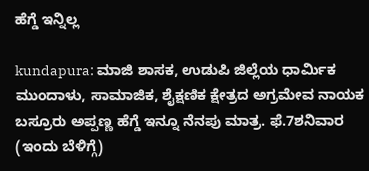ಹೆಗ್ಡೆ ಇನ್ನಿಲ್ಲ

kundapura: ಮಾಜಿ ಶಾಸಕ, ಉಡುಪಿ ಜಿಲ್ಲೆಯ ಧಾರ್ಮಿಕ ಮುಂದಾಳು, ಸಾಮಾಜಿಕ, ಶೈಕ್ಷಣಿಕ ಕ್ಷೇತ್ರದ ಅಗ್ರಮೇವ ನಾಯಕ ಬಸ್ರೂರು ಅಪ್ಪಣ್ಣ ಹೆಗ್ಡೆ ಇನ್ನೂ ನೆನಪು ಮಾತ್ರ. ಫೆ.7ಶನಿವಾರ (ಇಂದು ಬೆಳಿಗ್ಗೆ)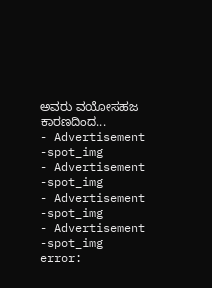ಅವರು ವಯೋಸಹಜ ಕಾರಣದಿಂದ...
- Advertisement -spot_img
- Advertisement -spot_img
- Advertisement -spot_img
- Advertisement -spot_img
error: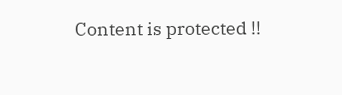Content is protected !!